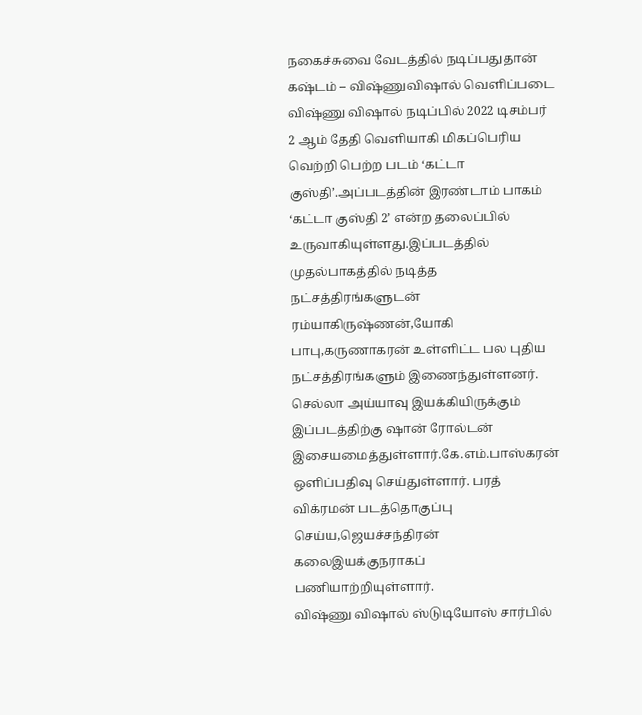நகைச்சுவை வேடத்தில் நடிப்பதுதான் கஷ்டம் – விஷ்ணுவிஷால் வெளிப்படை
விஷ்ணு விஷால் நடிப்பில் 2022 டிசம்பர் 2 ஆம் தேதி வெளியாகி மிகப்பெரிய வெற்றி பெற்ற படம் ‘கட்டா குஸ்தி’.அப்படத்தின் இரண்டாம் பாகம் ‘கட்டா குஸ்தி 2’ என்ற தலைப்பில் உருவாகியுள்ளது.இப்படத்தில் முதல்பாகத்தில் நடித்த நட்சத்திரங்களுடன் ரம்யாகிருஷ்ணன்,யோகி பாபு,கருணாகரன் உள்ளிட்ட பல புதிய நட்சத்திரங்களும் இணைந்துள்ளனர்.
செல்லா அய்யாவு இயக்கியிருக்கும் இப்படத்திற்கு ஷான் ரோல்டன் இசையமைத்துள்ளார்.கே.எம்.பாஸ்கரன் ஒளிப்பதிவு செய்துள்ளார். பரத் விக்ரமன் படத்தொகுப்பு செய்ய,ஜெயச்சந்திரன் கலைஇயக்குநராகப் பணியாற்றியுள்ளார்.
விஷ்ணு விஷால் ஸ்டுடியோஸ் சார்பில்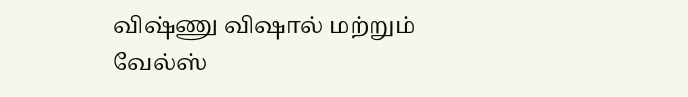விஷ்ணு விஷால் மற்றும் வேல்ஸ்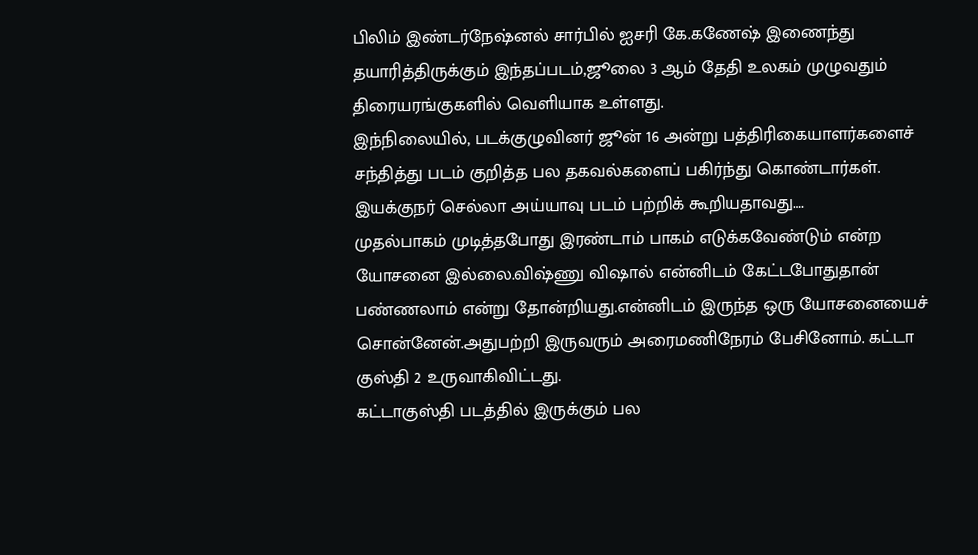பிலிம் இண்டர்நேஷ்னல் சார்பில் ஐசரி கே.கணேஷ் இணைந்து தயாரித்திருக்கும் இந்தப்படம்,ஜூலை 3 ஆம் தேதி உலகம் முழுவதும் திரையரங்குகளில் வெளியாக உள்ளது.
இந்நிலையில், படக்குழுவினர் ஜூன் 16 அன்று பத்திரிகையாளர்களைச் சந்தித்து படம் குறித்த பல தகவல்களைப் பகிர்ந்து கொண்டார்கள்.
இயக்குநர் செல்லா அய்யாவு படம் பற்றிக் கூறியதாவது….
முதல்பாகம் முடித்தபோது இரண்டாம் பாகம் எடுக்கவேண்டும் என்ற யோசனை இல்லை.விஷ்ணு விஷால் என்னிடம் கேட்டபோதுதான் பண்ணலாம் என்று தோன்றியது.என்னிடம் இருந்த ஒரு யோசனையைச் சொன்னேன்.அதுபற்றி இருவரும் அரைமணிநேரம் பேசினோம். கட்டா குஸ்தி 2 உருவாகிவிட்டது.
கட்டாகுஸ்தி படத்தில் இருக்கும் பல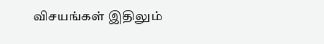விசயங்கள் இதிலும்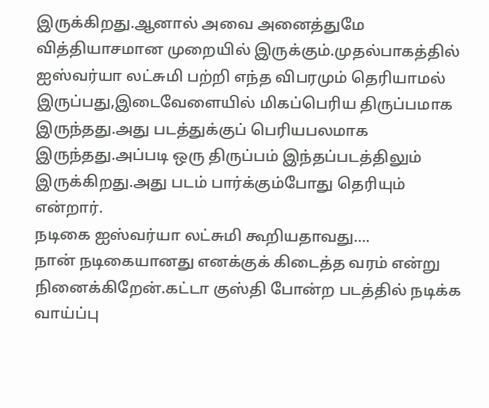இருக்கிறது.ஆனால் அவை அனைத்துமே வித்தியாசமான முறையில் இருக்கும்.முதல்பாகத்தில் ஐஸ்வர்யா லட்சுமி பற்றி எந்த விபரமும் தெரியாமல் இருப்பது,இடைவேளையில் மிகப்பெரிய திருப்பமாக இருந்தது.அது படத்துக்குப் பெரியபலமாக இருந்தது.அப்படி ஒரு திருப்பம் இந்தப்படத்திலும் இருக்கிறது.அது படம் பார்க்கும்போது தெரியும் என்றார்.
நடிகை ஐஸ்வர்யா லட்சுமி கூறியதாவது….
நான் நடிகையானது எனக்குக் கிடைத்த வரம் என்று நினைக்கிறேன்.கட்டா குஸ்தி போன்ற படத்தில் நடிக்க வாய்ப்பு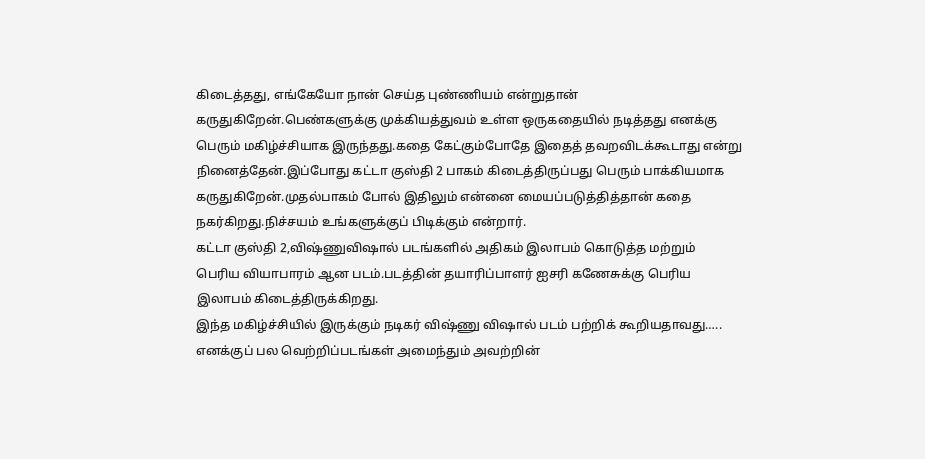கிடைத்தது, எங்கேயோ நான் செய்த புண்ணியம் என்றுதான் கருதுகிறேன்.பெண்களுக்கு முக்கியத்துவம் உள்ள ஒருகதையில் நடித்தது எனக்கு பெரும் மகிழ்ச்சியாக இருந்தது.கதை கேட்கும்போதே இதைத் தவறவிடக்கூடாது என்று நினைத்தேன்.இப்போது கட்டா குஸ்தி 2 பாகம் கிடைத்திருப்பது பெரும் பாக்கியமாக கருதுகிறேன்.முதல்பாகம் போல் இதிலும் என்னை மையப்படுத்தித்தான் கதை நகர்கிறது.நிச்சயம் உங்களுக்குப் பிடிக்கும் என்றார்.
கட்டா குஸ்தி 2,விஷ்ணுவிஷால் படங்களில் அதிகம் இலாபம் கொடுத்த மற்றும் பெரிய வியாபாரம் ஆன படம்.படத்தின் தயாரிப்பாளர் ஐசரி கணேசுக்கு பெரிய இலாபம் கிடைத்திருக்கிறது.
இந்த மகிழ்ச்சியில் இருக்கும் நடிகர் விஷ்ணு விஷால் படம் பற்றிக் கூறியதாவது…..
எனக்குப் பல வெற்றிப்படங்கள் அமைந்தும் அவற்றின்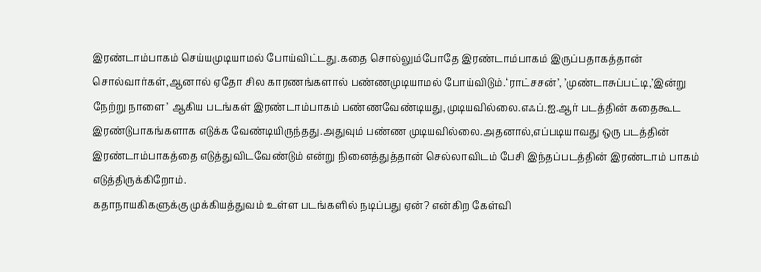இரண்டாம்பாகம் செய்யமுடியாமல் போய்விட்டது.கதை சொல்லும்போதே இரண்டாம்பாகம் இருப்பதாகத்தான் சொல்வார்கள்,ஆனால் ஏதோ சில காரணங்களால் பண்ணமுடியாமல் போய்விடும்.‘ராட்சசன்’, ’முண்டாசுப்பட்டி,’இன்று நேற்று நாளை’ ஆகிய படங்கள் இரண்டாம்பாகம் பண்ணவேண்டியது,முடியவில்லை.எஃப்.ஐ.ஆர் படத்தின் கதைகூட இரண்டுபாகங்களாக எடுக்க வேண்டியிருந்தது.அதுவும் பண்ண முடியவில்லை.அதனால்,எப்படியாவது ஒரு படத்தின் இரண்டாம்பாகத்தை எடுத்துவிடவேண்டும் என்று நினைத்துத்தான் செல்லாவிடம் பேசி இந்தப்படத்தின் இரண்டாம் பாகம் எடுத்திருக்கிறோம்.
கதாநாயகிகளுக்கு முக்கியத்துவம் உள்ள படங்களில் நடிப்பது ஏன்? என்கிற கேள்வி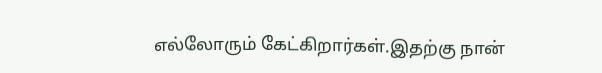எல்லோரும் கேட்கிறார்கள்.இதற்கு நான்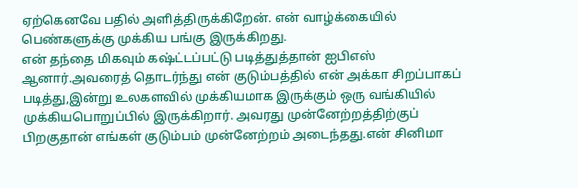ஏற்கெனவே பதில் அளித்திருக்கிறேன். என் வாழ்க்கையில் பெண்களுக்கு முக்கிய பங்கு இருக்கிறது.
என் தந்தை மிகவும் கஷ்ட்டப்பட்டு படித்துத்தான் ஐபிஎஸ் ஆனார்.அவரைத் தொடர்ந்து என் குடும்பத்தில் என் அக்கா சிறப்பாகப் படித்து,இன்று உலகளவில் முக்கியமாக இருக்கும் ஒரு வங்கியில் முக்கியபொறுப்பில் இருக்கிறார். அவரது முன்னேற்றத்திற்குப் பிறகுதான் எங்கள் குடும்பம் முன்னேற்றம் அடைந்தது.என் சினிமா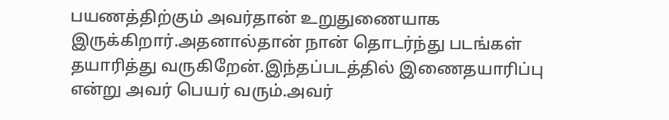பயணத்திற்கும் அவர்தான் உறுதுணையாக இருக்கிறார்.அதனால்தான் நான் தொடர்ந்து படங்கள் தயாரித்து வருகிறேன்.இந்தப்படத்தில் இணைதயாரிப்பு என்று அவர் பெயர் வரும்.அவர்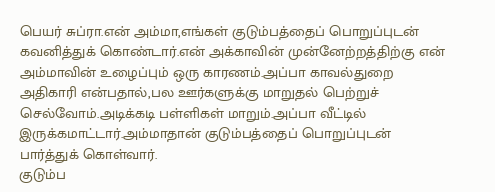பெயர் சுப்ரா.என் அம்மா,எங்கள் குடும்பத்தைப் பொறுப்புடன் கவனித்துக் கொண்டார்.என் அக்காவின் முன்னேற்றத்திற்கு என் அம்மாவின் உழைப்பும் ஒரு காரணம்.அப்பா காவல்துறை அதிகாரி என்பதால்,பல ஊர்களுக்கு மாறுதல் பெற்றுச் செல்வோம்.அடிக்கடி பள்ளிகள் மாறும்.அப்பா வீட்டில் இருக்கமாட்டார்.அம்மாதான் குடும்பத்தைப் பொறுப்புடன் பார்த்துக் கொள்வார்.
குடும்ப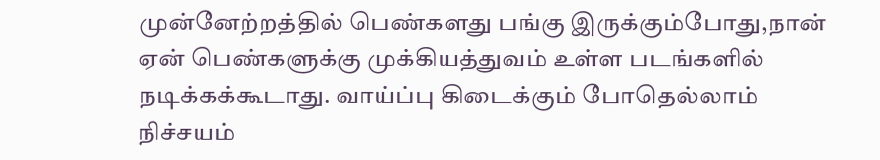முன்னேற்றத்தில் பெண்களது பங்கு இருக்கும்போது,நான் ஏன் பெண்களுக்கு முக்கியத்துவம் உள்ள படங்களில் நடிக்கக்கூடாது. வாய்ப்பு கிடைக்கும் போதெல்லாம் நிச்சயம்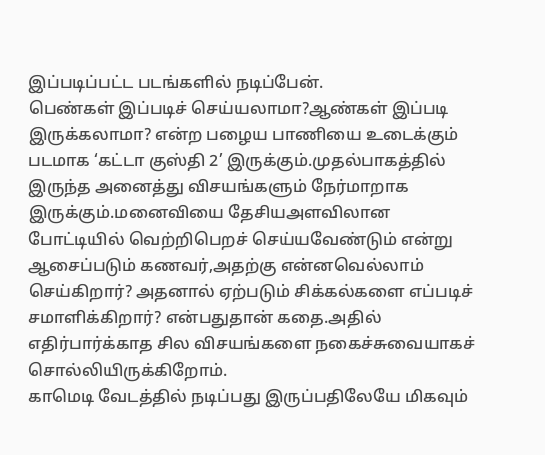இப்படிப்பட்ட படங்களில் நடிப்பேன்.
பெண்கள் இப்படிச் செய்யலாமா?ஆண்கள் இப்படி இருக்கலாமா? என்ற பழைய பாணியை உடைக்கும் படமாக ‘கட்டா குஸ்தி 2’ இருக்கும்.முதல்பாகத்தில் இருந்த அனைத்து விசயங்களும் நேர்மாறாக இருக்கும்.மனைவியை தேசியஅளவிலான போட்டியில் வெற்றிபெறச் செய்யவேண்டும் என்று ஆசைப்படும் கணவர்,அதற்கு என்னவெல்லாம் செய்கிறார்? அதனால் ஏற்படும் சிக்கல்களை எப்படிச் சமாளிக்கிறார்? என்பதுதான் கதை.அதில் எதிர்பார்க்காத சில விசயங்களை நகைச்சுவையாகச் சொல்லியிருக்கிறோம்.
காமெடி வேடத்தில் நடிப்பது இருப்பதிலேயே மிகவும்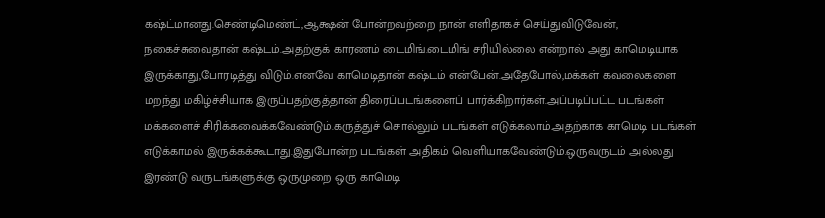கஷ்ட்மானது.செண்டிமெண்ட்,ஆக்ஷன் போன்றவற்றை நான் எளிதாகச் செய்துவிடுவேன், நகைச்சுவைதான் கஷ்டம்.அதற்குக் காரணம் டைமிங்.டைமிங் சரியில்லை என்றால் அது காமெடியாக இருக்காது,போரடித்து விடும்.எனவே காமெடிதான் கஷ்டம் என்பேன்.அதேபோல்,மக்கள் கவலைகளை மறந்து மகிழ்ச்சியாக இருப்பதற்குத்தான் திரைப்படங்களைப் பார்க்கிறார்கள்.அப்படிப்பட்ட படங்கள் மக்களைச் சிரிக்கவைக்கவேண்டும்.கருத்துச் சொல்லும் படங்கள் எடுக்கலாம்.அதற்காக காமெடி படங்கள் எடுக்காமல் இருக்கக்கூடாது.இதுபோன்ற படங்கள் அதிகம் வெளியாகவேண்டும்.ஒருவருடம் அல்லது இரண்டு வருடங்களுக்கு ஒருமுறை ஒரு காமெடி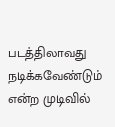படத்திலாவது நடிக்கவேண்டும் என்ற முடிவில்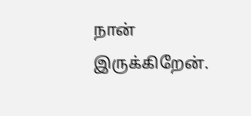நான் இருக்கிறேன்.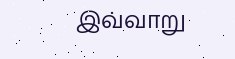இவ்வாறு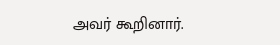அவர் கூறினார்.